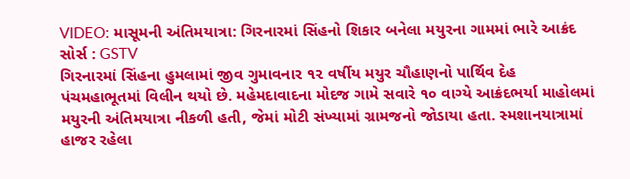VIDEO: માસૂમની અંતિમયાત્રા: ગિરનારમાં સિંહનો શિકાર બનેલા મયુરના ગામમાં ભારે આક્રંદ
સોર્સ : GSTV
ગિરનારમાં સિંહના હુમલામાં જીવ ગુમાવનાર ૧૨ વર્ષીય મયુર ચૌહાણનો પાર્થિવ દેહ પંચમહાભૂતમાં વિલીન થયો છે. મહેમદાવાદના મોદજ ગામે સવારે ૧૦ વાગ્યે આક્રંદભર્યા માહોલમાં મયુરની અંતિમયાત્રા નીકળી હતી, જેમાં મોટી સંખ્યામાં ગ્રામજનો જોડાયા હતા. સ્મશાનયાત્રામાં હાજર રહેલા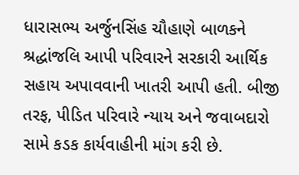ધારાસભ્ય અર્જુનસિંહ ચૌહાણે બાળકને શ્રદ્ધાંજલિ આપી પરિવારને સરકારી આર્થિક સહાય અપાવવાની ખાતરી આપી હતી. બીજી તરફ, પીડિત પરિવારે ન્યાય અને જવાબદારો સામે કડક કાર્યવાહીની માંગ કરી છે.